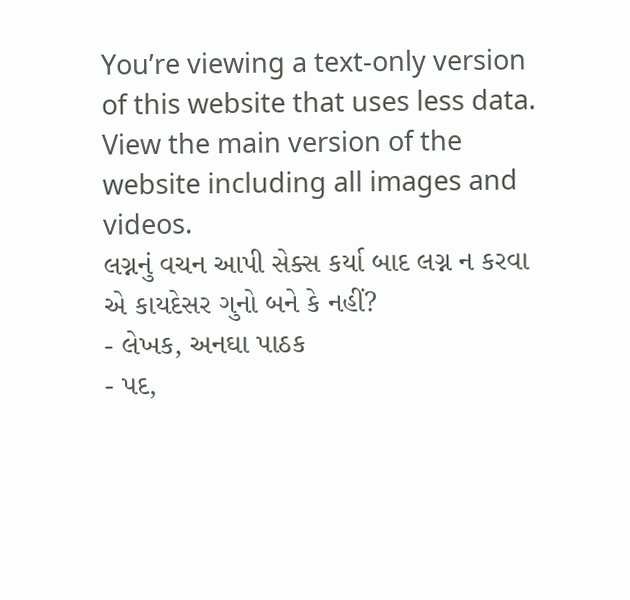You’re viewing a text-only version of this website that uses less data. View the main version of the website including all images and videos.
લગ્નનું વચન આપી સેક્સ કર્યા બાદ લગ્ન ન કરવા એ કાયદેસર ગુનો બને કે નહીં?
- લેખક, અનઘા પાઠક
- પદ,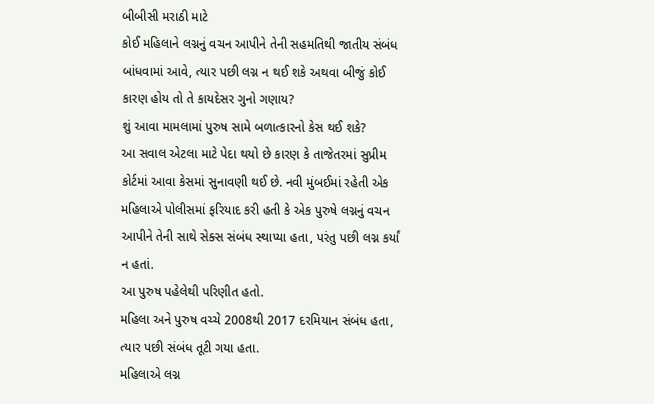બીબીસી મરાઠી માટે
કોઈ મહિલાને લગ્નનું વચન આપીને તેની સહમતિથી જાતીય સંબંધ બાંધવામાં આવે, ત્યાર પછી લગ્ન ન થઈ શકે અથવા બીજું કોઈ કારણ હોય તો તે કાયદેસર ગુનો ગણાય?
શું આવા મામલામાં પુરુષ સામે બળાત્કારનો કેસ થઈ શકે?
આ સવાલ એટલા માટે પેદા થયો છે કારણ કે તાજેતરમાં સુપ્રીમ કોર્ટમાં આવા કેસમાં સુનાવણી થઈ છે. નવી મુંબઈમાં રહેતી એક મહિલાએ પોલીસમાં ફરિયાદ કરી હતી કે એક પુરુષે લગ્નનું વચન આપીને તેની સાથે સેક્સ સંબંધ સ્થાપ્યા હતા, પરંતુ પછી લગ્ન કર્યાં ન હતાં.
આ પુરુષ પહેલેથી પરિણીત હતો.
મહિલા અને પુરુષ વચ્ચે 2008થી 2017 દરમિયાન સંબંધ હતા, ત્યાર પછી સંબંધ તૂટી ગયા હતા.
મહિલાએ લગ્ન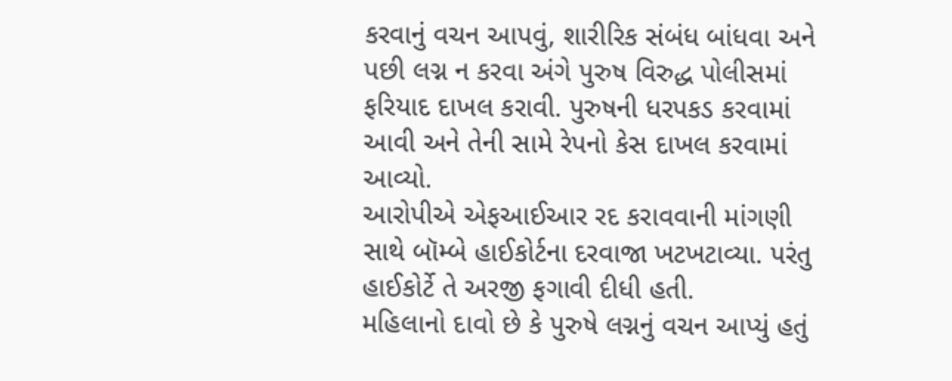કરવાનું વચન આપવું, શારીરિક સંબંધ બાંધવા અને પછી લગ્ન ન કરવા અંગે પુરુષ વિરુદ્ધ પોલીસમાં ફરિયાદ દાખલ કરાવી. પુરુષની ધરપકડ કરવામાં આવી અને તેની સામે રેપનો કેસ દાખલ કરવામાં આવ્યો.
આરોપીએ એફઆઈઆર રદ કરાવવાની માંગણી સાથે બૉમ્બે હાઈકોર્ટના દરવાજા ખટખટાવ્યા. પરંતુ હાઈકોર્ટે તે અરજી ફગાવી દીધી હતી.
મહિલાનો દાવો છે કે પુરુષે લગ્નનું વચન આપ્યું હતું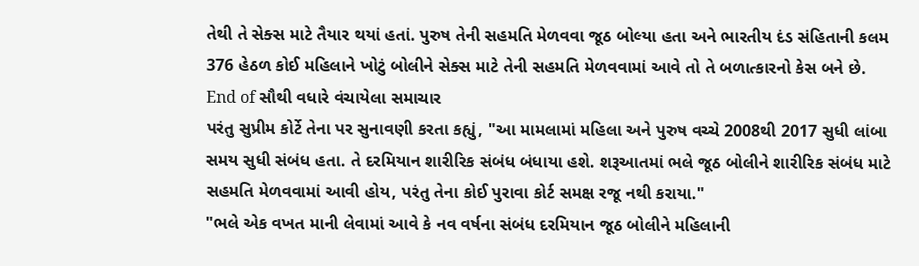તેથી તે સેક્સ માટે તૈયાર થયાં હતાં. પુરુષ તેની સહમતિ મેળવવા જૂઠ બોલ્યા હતા અને ભારતીય દંડ સંહિતાની કલમ 376 હેઠળ કોઈ મહિલાને ખોટું બોલીને સેક્સ માટે તેની સહમતિ મેળવવામાં આવે તો તે બળાત્કારનો કેસ બને છે.
End of સૌથી વધારે વંચાયેલા સમાચાર
પરંતુ સુપ્રીમ કોર્ટે તેના પર સુનાવણી કરતા કહ્યું, "આ મામલામાં મહિલા અને પુરુષ વચ્ચે 2008થી 2017 સુધી લાંબા સમય સુધી સંબંધ હતા. તે દરમિયાન શારીરિક સંબંધ બંધાયા હશે. શરૂઆતમાં ભલે જૂઠ બોલીને શારીરિક સંબંધ માટે સહમતિ મેળવવામાં આવી હોય, પરંતુ તેના કોઈ પુરાવા કોર્ટ સમક્ષ રજૂ નથી કરાયા."
"ભલે એક વખત માની લેવામાં આવે કે નવ વર્ષના સંબંધ દરમિયાન જૂઠ બોલીને મહિલાની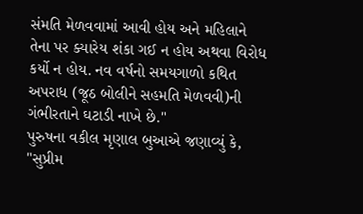સંમતિ મેળવવામાં આવી હોય અને મહિલાને તેના પર ક્યારેય શંકા ગઈ ન હોય અથવા વિરોધ કર્યો ન હોય. નવ વર્ષનો સમયગાળો કથિત અપરાધ (જૂઠ બોલીને સહમતિ મેળવવી)ની ગંભીરતાને ઘટાડી નાખે છે."
પુરુષના વકીલ મૃણાલ બુઆએ જણાવ્યું કે, "સુપ્રીમ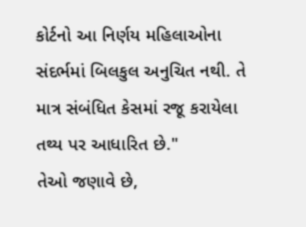કોર્ટનો આ નિર્ણય મહિલાઓના સંદર્ભમાં બિલકુલ અનુચિત નથી. તે માત્ર સંબંધિત કેસમાં રજૂ કરાયેલા તથ્ય પર આધારિત છે."
તેઓ જણાવે છે,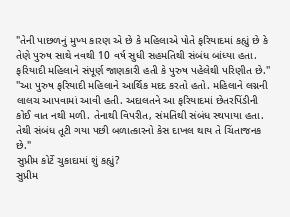"તેની પાછળનું મુખ્ય કારણ એ છે કે મહિલાએ પોતે ફરિયાદમાં કહ્યું છે કે તેણે પુરુષ સાથે નવથી 10 વર્ષ સુધી સહમતિથી સંબંધ બાંધ્યા હતા. ફરિયાદી મહિલાને સંપૂર્ણ જાણકારી હતી કે પુરુષ પહેલેથી પરિણીત છે.''
''આ પુરુષ ફરિયાદી મહિલાને આર્થિક મદદ કરતો હતો. મહિલાને લગ્નની લાલચ આપવામાં આવી હતી. અદાલતને આ ફરિયાદમાં છેતરપિંડીની કોઈ વાત નથી મળી. તેનાથી વિપરીત, સંમતિથી સંબંધ સ્થપાયા હતા. તેથી સંબંધ તૂટી ગયા પછી બળાત્કારનો કેસ દાખલ થાય તે ચિંતાજનક છે."
સુપ્રીમ કોર્ટે ચુકાદામાં શું કહ્યું?
સુપ્રીમ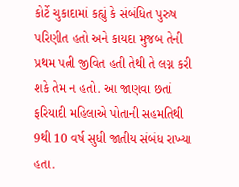કોર્ટે ચુકાદામાં કહ્યું કે સંબંધિત પુરુષ પરિણીત હતો અને કાયદા મુજબ તેની પ્રથમ પત્ની જીવિત હતી તેથી તે લગ્ન કરી શકે તેમ ન હતો. આ જાણવા છતાં ફરિયાદી મહિલાએ પોતાની સહમતિથી 9થી 10 વર્ષ સુધી જાતીય સંબંધ રાખ્યા હતા.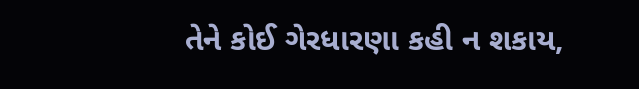તેને કોઈ ગેરધારણા કહી ન શકાય,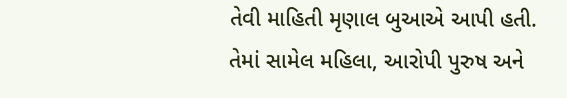તેવી માહિતી મૃણાલ બુઆએ આપી હતી.
તેમાં સામેલ મહિલા, આરોપી પુરુષ અને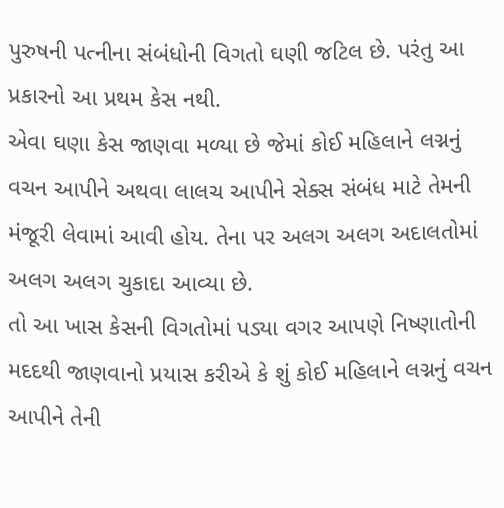પુરુષની પત્નીના સંબંધોની વિગતો ઘણી જટિલ છે. પરંતુ આ પ્રકારનો આ પ્રથમ કેસ નથી.
એવા ઘણા કેસ જાણવા મળ્યા છે જેમાં કોઈ મહિલાને લગ્નનું વચન આપીને અથવા લાલચ આપીને સેક્સ સંબંધ માટે તેમની મંજૂરી લેવામાં આવી હોય. તેના પર અલગ અલગ અદાલતોમાં અલગ અલગ ચુકાદા આવ્યા છે.
તો આ ખાસ કેસની વિગતોમાં પડ્યા વગર આપણે નિષ્ણાતોની મદદથી જાણવાનો પ્રયાસ કરીએ કે શું કોઈ મહિલાને લગ્નનું વચન આપીને તેની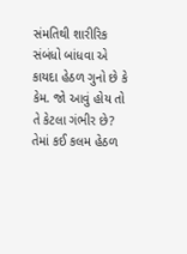સંમતિથી શારીરિક સંબંધો બાંધવા એ કાયદા હેઠળ ગુનો છે કે કેમ. જો આવું હોય તો તે કેટલા ગંભીર છે? તેમાં કઈ કલમ હેઠળ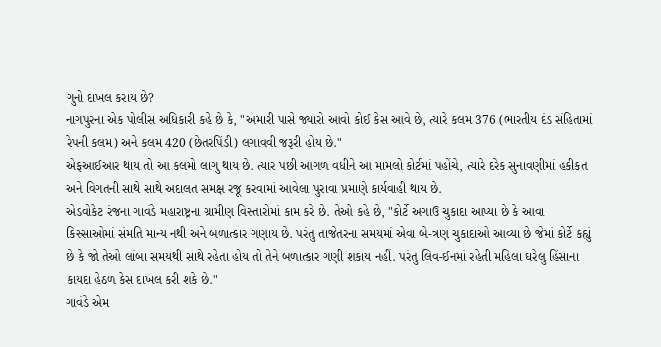ગુનો દાખલ કરાય છે?
નાગપુરના એક પોલીસ અધિકારી કહે છે કે, "અમારી પાસે જ્યારો આવો કોઈ કેસ આવે છે, ત્યારે કલમ 376 (ભારતીય દંડ સંહિતામાં રેપની કલમ) અને કલમ 420 (છેતરપિંડી) લગાવવી જરૂરી હોય છે."
એફઆઈઆર થાય તો આ કલમો લાગુ થાય છે. ત્યાર પછી આગળ વધીને આ મામલો કોર્ટમાં પહોંચે, ત્યારે દરેક સુનાવણીમાં હકીકત અને વિગતની સાથે સાથે અદાલત સમક્ષ રજૂ કરવામાં આવેલા પુરાવા પ્રમાણે કાર્યવાહી થાય છે.
એડવોકેટ રંજના ગાવંડે મહારાષ્ટ્રના ગ્રામીણ વિસ્તારોમાં કામ કરે છે. તેઓ કહે છે, "કોર્ટે અગાઉ ચુકાદા આપ્યા છે કે આવા કિસ્સાઓમાં સંમતિ માન્ય નથી અને બળાત્કાર ગણાય છે. પરંતુ તાજેતરના સમયમાં એવા બે-ત્રણ ચુકાદાઓ આવ્યા છે જેમાં કોર્ટે કહ્યું છે કે જો તેઓ લાંબા સમયથી સાથે રહેતા હોય તો તેને બળાત્કાર ગણી શકાય નહીં. પરંતુ લિવ-ઈનમાં રહેતી મહિલા ઘરેલુ હિંસાના કાયદા હેઠળ કેસ દાખલ કરી શકે છે."
ગાવંડે એમ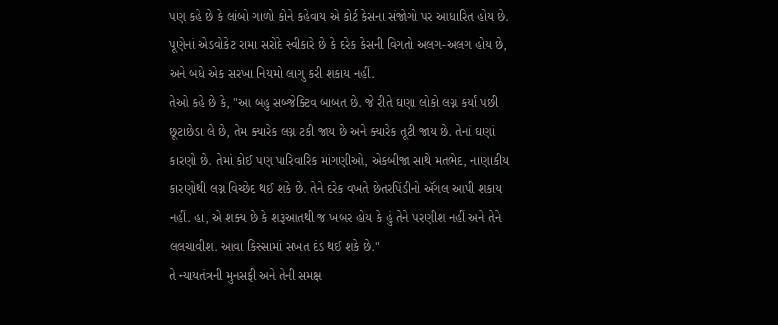પણ કહે છે કે લાંબો ગાળો કોને કહેવાય એ કોર્ટ કેસના સંજોગો પર આધારિત હોય છે.
પૂણેનાં એડવોકેટ રામા સરોદે સ્વીકારે છે કે દરેક કેસની વિગતો અલગ-અલગ હોય છે, અને બધે એક સરખા નિયમો લાગુ કરી શકાય નહીં.
તેઓ કહે છે કે, "આ બહુ સબ્જેક્ટિવ બાબત છે. જે રીતે ઘણા લોકો લગ્ન કર્યાં પછી છૂટાછેડા લે છે, તેમ ક્યારેક લગ્ન ટકી જાય છે અને ક્યારેક તૂટી જાય છે. તેનાં ઘણાં કારણો છે. તેમાં કોઈ પણ પારિવારિક માંગણીઓ, એકબીજા સાથે મતભેદ, નાણાકીય કારણોથી લગ્ન વિચ્છેદ થઈ શકે છે. તેને દરેક વખતે છેતરપિંડીનો ઍંગલ આપી શકાય નહીં. હા, એ શક્ય છે કે શરૂઆતથી જ ખબર હોય કે હું તેને પરણીશ નહીં અને તેને લલચાવીશ. આવા કિસ્સામાં સખત દંડ થઈ શકે છે."
તે ન્યાયતંત્રની મુનસફી અને તેની સમક્ષ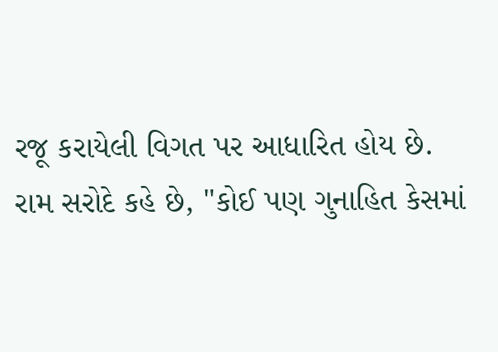રજૂ કરાયેલી વિગત પર આધારિત હોય છે.
રામ સરોદે કહે છે, "કોઈ પણ ગુનાહિત કેસમાં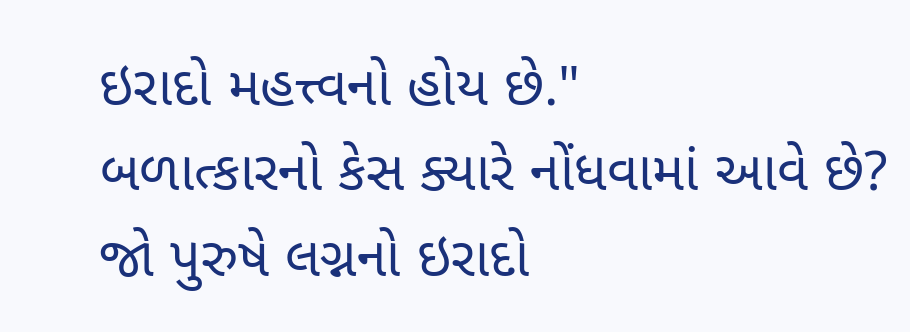ઇરાદો મહત્ત્વનો હોય છે."
બળાત્કારનો કેસ ક્યારે નોંધવામાં આવે છે?
જો પુરુષે લગ્નનો ઇરાદો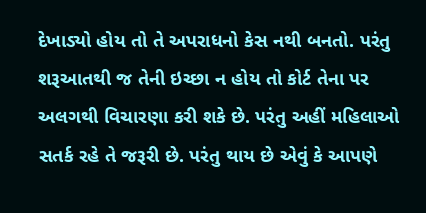દેખાડ્યો હોય તો તે અપરાધનો કેસ નથી બનતો. પરંતુ શરૂઆતથી જ તેની ઇચ્છા ન હોય તો કોર્ટ તેના પર અલગથી વિચારણા કરી શકે છે. પરંતુ અહીં મહિલાઓ સતર્ક રહે તે જરૂરી છે. પરંતુ થાય છે એવું કે આપણે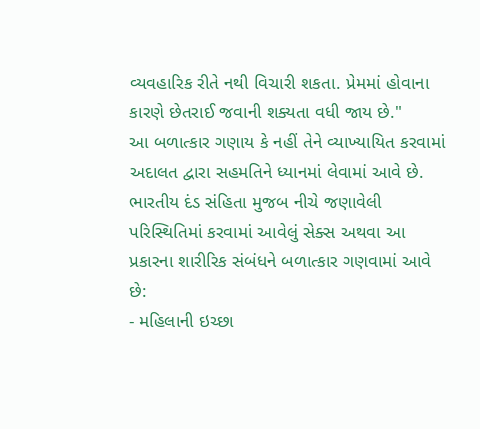વ્યવહારિક રીતે નથી વિચારી શકતા. પ્રેમમાં હોવાના કારણે છેતરાઈ જવાની શક્યતા વધી જાય છે."
આ બળાત્કાર ગણાય કે નહીં તેને વ્યાખ્યાયિત કરવામાં અદાલત દ્વારા સહમતિને ધ્યાનમાં લેવામાં આવે છે.
ભારતીય દંડ સંહિતા મુજબ નીચે જણાવેલી પરિસ્થિતિમાં કરવામાં આવેલું સેક્સ અથવા આ પ્રકારના શારીરિક સંબંધને બળાત્કાર ગણવામાં આવે છે:
- મહિલાની ઇચ્છા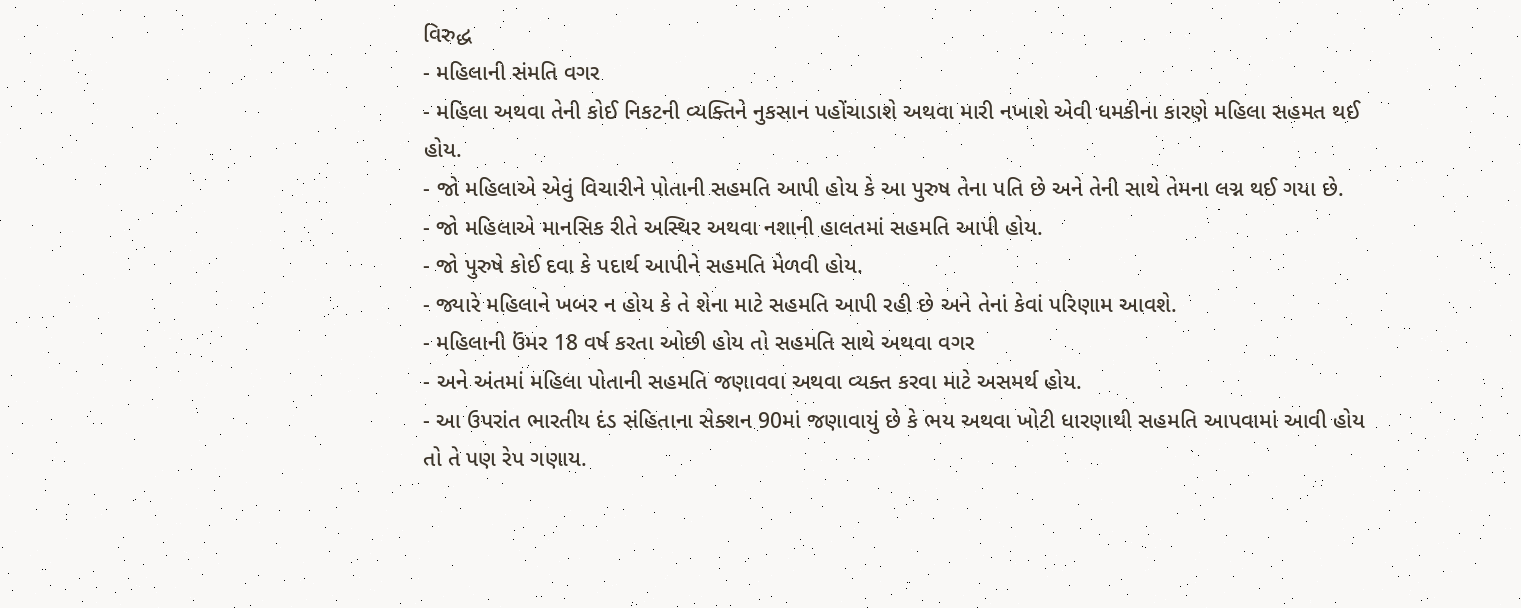વિરુદ્ધ
- મહિલાની સંમતિ વગર
- મહિલા અથવા તેની કોઈ નિકટની વ્યક્તિને નુકસાન પહોંચાડાશે અથવા મારી નખાશે એવી ધમકીના કારણે મહિલા સહમત થઈ હોય.
- જો મહિલાએ એવું વિચારીને પોતાની સહમતિ આપી હોય કે આ પુરુષ તેના પતિ છે અને તેની સાથે તેમના લગ્ન થઈ ગયા છે.
- જો મહિલાએ માનસિક રીતે અસ્થિર અથવા નશાની હાલતમાં સહમતિ આપી હોય.
- જો પુરુષે કોઈ દવા કે પદાર્થ આપીને સહમતિ મેળવી હોય.
- જ્યારે મહિલાને ખબર ન હોય કે તે શેના માટે સહમતિ આપી રહી છે અને તેનાં કેવાં પરિણામ આવશે.
- મહિલાની ઉંમર 18 વર્ષ કરતા ઓછી હોય તો સહમતિ સાથે અથવા વગર
- અને અંતમાં મહિલા પોતાની સહમતિ જણાવવા અથવા વ્યક્ત કરવા માટે અસમર્થ હોય.
- આ ઉપરાંત ભારતીય દંડ સંહિતાના સેક્શન 90માં જણાવાયું છે કે ભય અથવા ખોટી ધારણાથી સહમતિ આપવામાં આવી હોય તો તે પણ રેપ ગણાય.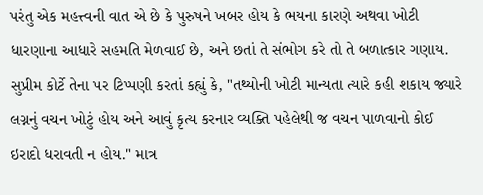પરંતુ એક મહત્ત્વની વાત એ છે કે પુરુષને ખબર હોય કે ભયના કારણે અથવા ખોટી ધારણાના આધારે સહમતિ મેળવાઈ છે, અને છતાં તે સંભોગ કરે તો તે બળાત્કાર ગણાય.
સુપ્રીમ કોર્ટે તેના પર ટિપ્પણી કરતાં કહ્યું કે, "તથ્યોની ખોટી માન્યતા ત્યારે કહી શકાય જ્યારે લગ્નનું વચન ખોટું હોય અને આવું કૃત્ય કરનાર વ્યક્તિ પહેલેથી જ વચન પાળવાનો કોઈ ઇરાદો ધરાવતી ન હોય." માત્ર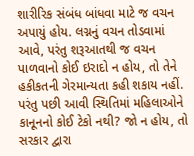શારીરિક સંબંધ બાંધવા માટે જ વચન અપાયું હોય. લગ્નનું વચન તોડવામાં આવે, પરંતુ શરૂઆતથી જ વચન પાળવાનો કોઈ ઇરાદો ન હોય, તો તેને હકીકતની ગેરમાન્યતા કહી શકાય નહીં.
પરંતુ પછી આવી સ્થિતિમાં મહિલાઓને કાનૂનનો કોઈ ટેકો નથી? જો ન હોય, તો સરકાર દ્વારા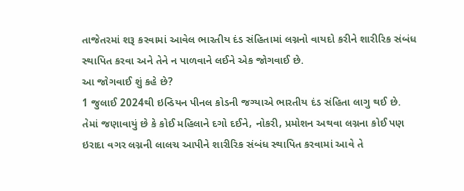તાજેતરમાં શરૂ કરવામાં આવેલ ભારતીય દંડ સંહિતામાં લગ્નનો વાયદો કરીને શારીરિક સંબંધ સ્થાપિત કરવા અને તેને ન પાળવાને લઈને એક જોગવાઈ છે.
આ જોગવાઈ શું કહે છે?
1 જુલાઈ 2024થી ઇન્ડિયન પીનલ કોડની જગ્યાએ ભારતીય દંડ સંહિતા લાગુ થઈ છે.
તેમાં જણાવાયું છે કે કોઈ મહિલાને દગો દઈને, નોકરી, પ્રમોશન અથવા લગ્નના કોઈ પણ ઇરાદા વગર લગ્નની લાલચ આપીને શારીરિક સંબંધ સ્થાપિત કરવામાં આવે તે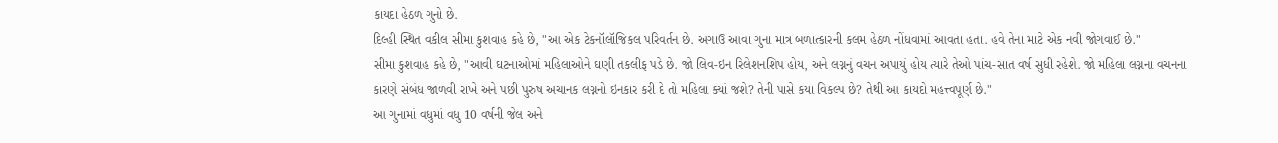કાયદા હેઠળ ગુનો છે.
દિલ્હી સ્થિત વકીલ સીમા કુશવાહ કહે છે, "આ એક ટેકનૉલૉજિકલ પરિવર્તન છે. અગાઉ આવા ગુના માત્ર બળાત્કારની કલમ હેઠળ નોંધવામાં આવતા હતા. હવે તેના માટે એક નવી જોગવાઈ છે."
સીમા કુશવાહ કહે છે, "આવી ઘટનાઓમાં મહિલાઓને ઘણી તકલીફ પડે છે. જો લિવ-ઇન રિલેશનશિપ હોય, અને લગ્નનું વચન અપાયું હોય ત્યારે તેઓ પાંચ-સાત વર્ષ સુધી રહેશે. જો મહિલા લગ્નના વચનના કારણે સંબંધ જાળવી રાખે અને પછી પુરુષ અચાનક લગ્નનો ઇનકાર કરી દે તો મહિલા ક્યાં જશે? તેની પાસે કયા વિકલ્પ છે? તેથી આ કાયદો મહત્ત્વપૂર્ણ છે."
આ ગુનામાં વધુમાં વધુ 10 વર્ષની જેલ અને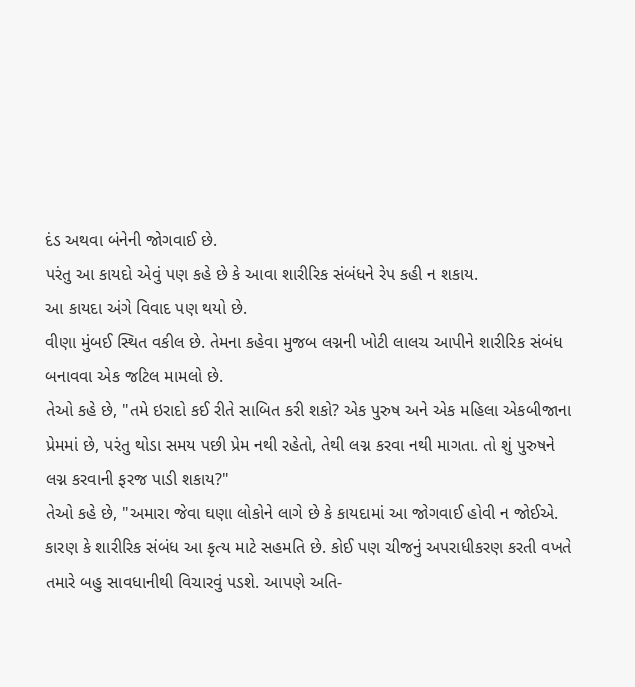દંડ અથવા બંનેની જોગવાઈ છે.
પરંતુ આ કાયદો એવું પણ કહે છે કે આવા શારીરિક સંબંધને રેપ કહી ન શકાય.
આ કાયદા અંગે વિવાદ પણ થયો છે.
વીણા મુંબઈ સ્થિત વકીલ છે. તેમના કહેવા મુજબ લગ્નની ખોટી લાલચ આપીને શારીરિક સંબંધ બનાવવા એક જટિલ મામલો છે.
તેઓ કહે છે, "તમે ઇરાદો કઈ રીતે સાબિત કરી શકો? એક પુરુષ અને એક મહિલા એકબીજાના પ્રેમમાં છે, પરંતુ થોડા સમય પછી પ્રેમ નથી રહેતો, તેથી લગ્ન કરવા નથી માગતા. તો શું પુરુષને લગ્ન કરવાની ફરજ પાડી શકાય?"
તેઓ કહે છે, "અમારા જેવા ઘણા લોકોને લાગે છે કે કાયદામાં આ જોગવાઈ હોવી ન જોઈએ. કારણ કે શારીરિક સંબંધ આ કૃત્ય માટે સહમતિ છે. કોઈ પણ ચીજનું અપરાધીકરણ કરતી વખતે તમારે બહુ સાવધાનીથી વિચારવું પડશે. આપણે અતિ-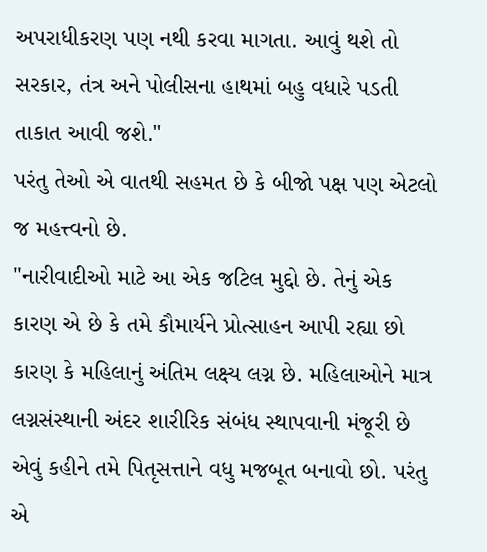અપરાધીકરણ પણ નથી કરવા માગતા. આવું થશે તો સરકાર, તંત્ર અને પોલીસના હાથમાં બહુ વધારે પડતી તાકાત આવી જશે."
પરંતુ તેઓ એ વાતથી સહમત છે કે બીજો પક્ષ પણ એટલો જ મહત્ત્વનો છે.
"નારીવાદીઓ માટે આ એક જટિલ મુદ્દો છે. તેનું એક કારણ એ છે કે તમે કૌમાર્યને પ્રોત્સાહન આપી રહ્યા છો કારણ કે મહિલાનું અંતિમ લક્ષ્ય લગ્ન છે. મહિલાઓને માત્ર લગ્નસંસ્થાની અંદર શારીરિક સંબંધ સ્થાપવાની મંજૂરી છે એવું કહીને તમે પિતૃસત્તાને વધુ મજબૂત બનાવો છો. પરંતુ એ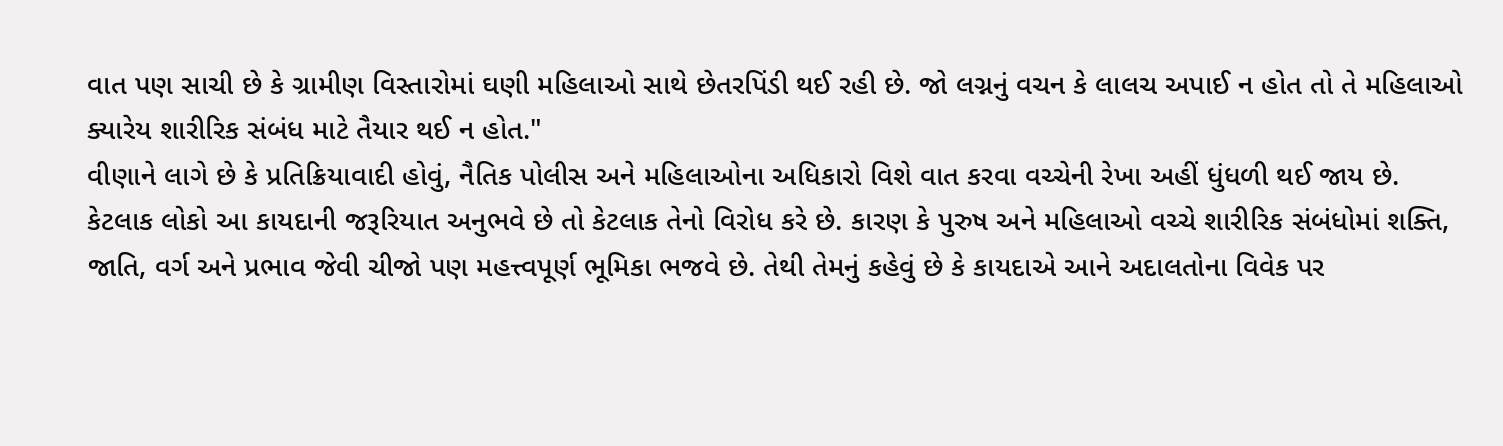વાત પણ સાચી છે કે ગ્રામીણ વિસ્તારોમાં ઘણી મહિલાઓ સાથે છેતરપિંડી થઈ રહી છે. જો લગ્નનું વચન કે લાલચ અપાઈ ન હોત તો તે મહિલાઓ ક્યારેય શારીરિક સંબંધ માટે તૈયાર થઈ ન હોત."
વીણાને લાગે છે કે પ્રતિક્રિયાવાદી હોવું, નૈતિક પોલીસ અને મહિલાઓના અધિકારો વિશે વાત કરવા વચ્ચેની રેખા અહીં ધુંધળી થઈ જાય છે.
કેટલાક લોકો આ કાયદાની જરૂરિયાત અનુભવે છે તો કેટલાક તેનો વિરોધ કરે છે. કારણ કે પુરુષ અને મહિલાઓ વચ્ચે શારીરિક સંબંધોમાં શક્તિ, જાતિ, વર્ગ અને પ્રભાવ જેવી ચીજો પણ મહત્ત્વપૂર્ણ ભૂમિકા ભજવે છે. તેથી તેમનું કહેવું છે કે કાયદાએ આને અદાલતોના વિવેક પર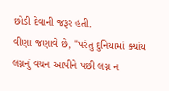છોડી દેવાની જરૂર હતી.
વીણા જણાવે છે, "પરંતુ દુનિયામાં ક્યાંય લગ્નનું વચન આપીને પછી લગ્ન ન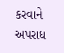કરવાને અપરાધ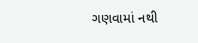ગણવામાં નથી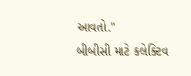આવતો."
બીબીસી માટે કલેક્ટિવ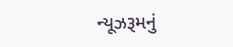ન્યૂઝરૂમનું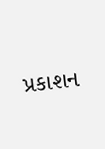પ્રકાશન